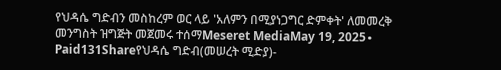የህዳሴ ግድብን መስከረም ወር ላይ 'አለምን በሚያነጋግር ድምቀት' ለመመረቅ መንግስት ዝግጅት መጀመሩ ተሰማMeseret MediaMay 19, 2025∙ Paid131Shareየህዳሴ ግድብ(መሠረት ሚድያ)-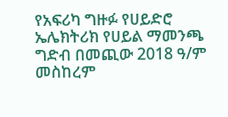የአፍሪካ ግዙፉ የሀይድሮ ኤሌክትሪክ የሀይል ማመንጫ ግድብ በመጪው 2018 ዓ/ም መስከረም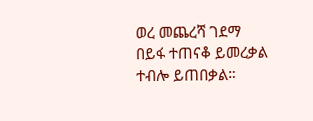ወረ መጨረሻ ገደማ በይፋ ተጠናቆ ይመረቃል ተብሎ ይጠበቃል።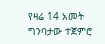የዛሬ 14 አመት ግንባታው ተጀምሮ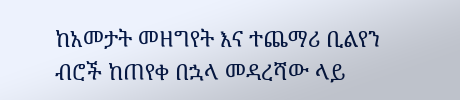ከአመታት መዘግየት እና ተጨማሪ ቢልየን ብሮች ከጠየቀ በኋላ መዳረሻው ላይ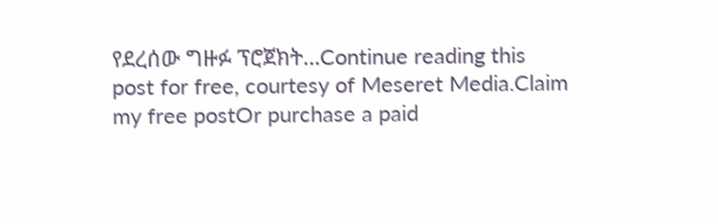የደረሰው ግዙፉ ፕሮጀክት…Continue reading this post for free, courtesy of Meseret Media.Claim my free postOr purchase a paid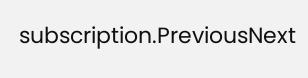subscription.PreviousNext